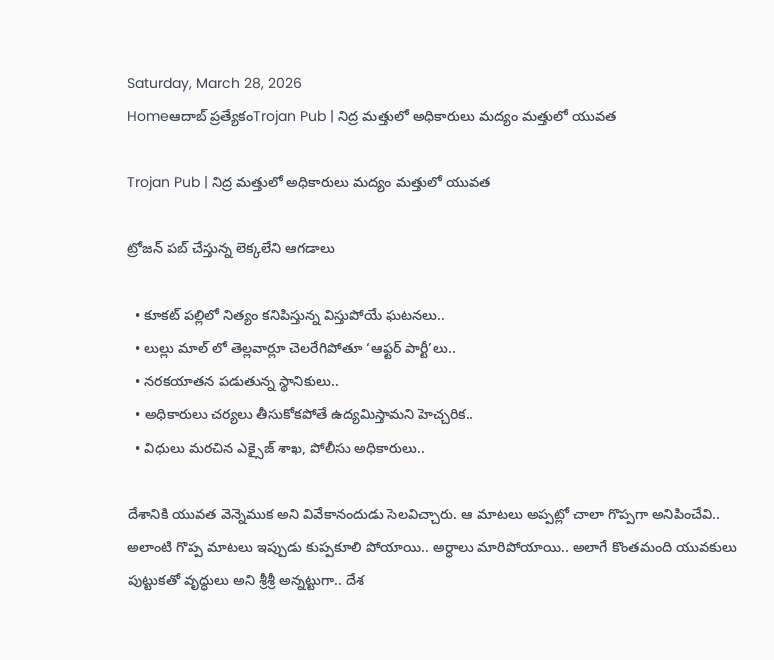Saturday, March 28, 2026
Homeఆదాబ్ ప్రత్యేకంTrojan Pub | నిద్ర మత్తులో అధికారులు మద్యం మత్తులో యువత

Trojan Pub | నిద్ర మత్తులో అధికారులు మద్యం మత్తులో యువత

ట్రోజన్ పబ్ చేస్తున్న లెక్కలేని ఆగడాలు

  • కూకట్ పల్లిలో నిత్యం కనిపిస్తున్న విస్తుపోయే ఘటనలు..
  • లుల్లు మాల్ లో తెల్లవార్లూ చెలరేగిపోతూ ‘ఆఫ్టర్ పార్టీ’లు..
  • నరకయాతన పడుతున్న స్థానికులు..
  • అధికారులు చర్యలు తీసుకోకపోతే ఉద్యమిస్తామని హెచ్చరిక..
  • విధులు మరచిన ఎక్సైజ్ శాఖ, పోలీసు అధికారులు..

దేశానికి యువత వెన్నెముక అని వివేకానందుడు సెలవిచ్చారు. ఆ మాటలు అప్పట్లో చాలా గొప్పగా అనిపించేవి.. అలాంటి గొప్ప మాటలు ఇప్పుడు కుప్పకూలి పోయాయి.. అర్ధాలు మారిపోయాయి.. అలాగే కొంతమంది యువకులు పుట్టుకతో వృద్ధులు అని శ్రీశ్రీ అన్నట్టుగా.. దేశ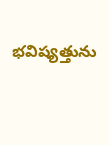భవిష్యత్తును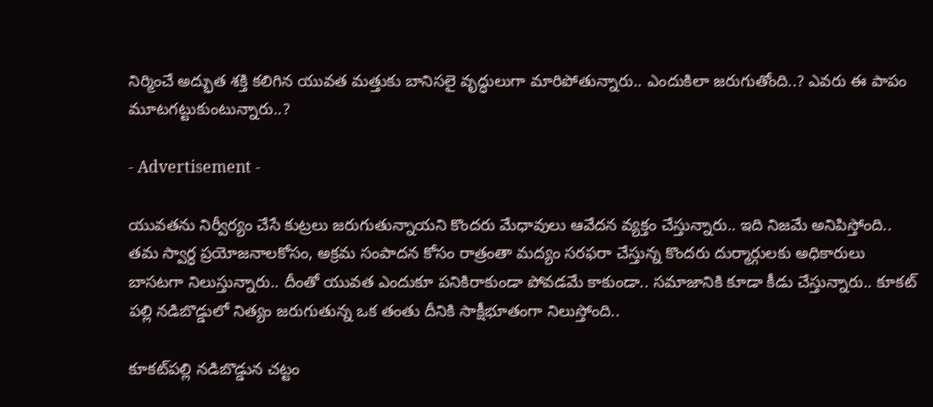నిర్మించే అద్భుత శక్తి కలిగిన యువత మత్తుకు బానిసలై వృద్ధులుగా మారిపోతున్నారు.. ఎందుకిలా జరుగుతోంది..? ఎవరు ఈ పాపం మూటగట్టుకుంటున్నారు..?

- Advertisement -

యువతను నిర్వీర్యం చేసే కుట్రలు జరుగుతున్నాయని కొందరు మేధావులు ఆవేదన వ్యక్తం చేస్తున్నారు.. ఇది నిజమే అనిపిస్తోంది.. తమ స్వార్ధ ప్రయోజనాలకోసం, అక్రమ సంపాదన కోసం రాత్రంతా మద్యం సరఫరా చేస్తున్న కొందరు దుర్మార్గులకు అధికారులు బాసటగా నిలుస్తున్నారు.. దీంతో యువత ఎందుకూ పనికిరాకుండా పోవడమే కాకుండా.. సమాజానికి కూడా కీడు చేస్తున్నారు.. కూకట్ పల్లి నడిబొడ్డులో నిత్యం జరుగుతున్న ఒక తంతు దీనికి సాక్షీభూతంగా నిలుస్తోంది..

కూకట్‌పల్లి నడిబొడ్డున చట్టం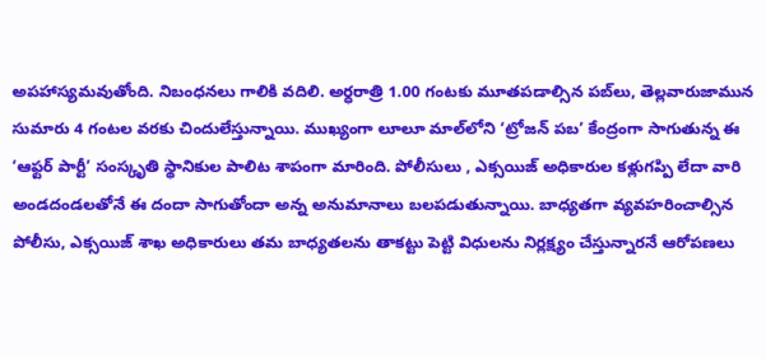అపహాస్యమవుతోంది. నిబంధనలు గాలికి వదిలి. అర్ధరాత్రి 1.00 గంటకు మూతపడాల్సిన పబ్‌లు, తెల్లవారుజామున సుమారు 4 గంటల వరకు చిందులేస్తున్నాయి. ముఖ్యంగా లూలూ మాల్‌లోని ‘ట్రోజన్ పబ’ కేంద్రంగా సాగుతున్న ఈ ‘ఆఫ్టర్ పార్టీ’ సంస్కృతి స్థానికుల పాలిట శాపంగా మారింది. పోలీసులు , ఎక్సయిజ్ అధికారుల కళ్లుగప్పి లేదా వారి అండదండలతోనే ఈ దందా సాగుతోందా అన్న అనుమానాలు బలపడుతున్నాయి. బాధ్యతగా వ్యవహరించాల్సిన పోలీసు, ఎక్సయిజ్ శాఖ అధికారులు తమ బాధ్యతలను తాకట్టు పెట్టి విధులను నిర్లక్ష్యం చేస్తున్నారనే ఆరోపణలు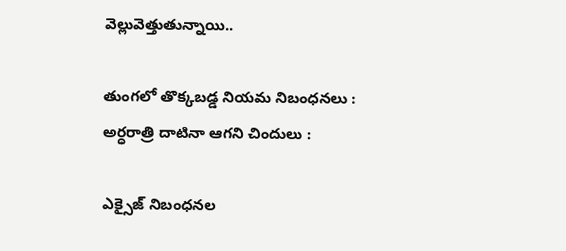వెల్లువెత్తుతున్నాయి..

తుంగలో తొక్కబడ్డ నియమ నిబంధనలు :
అర్ధరాత్రి దాటినా ఆగని చిందులు :

ఎక్సైజ్ నిబంధనల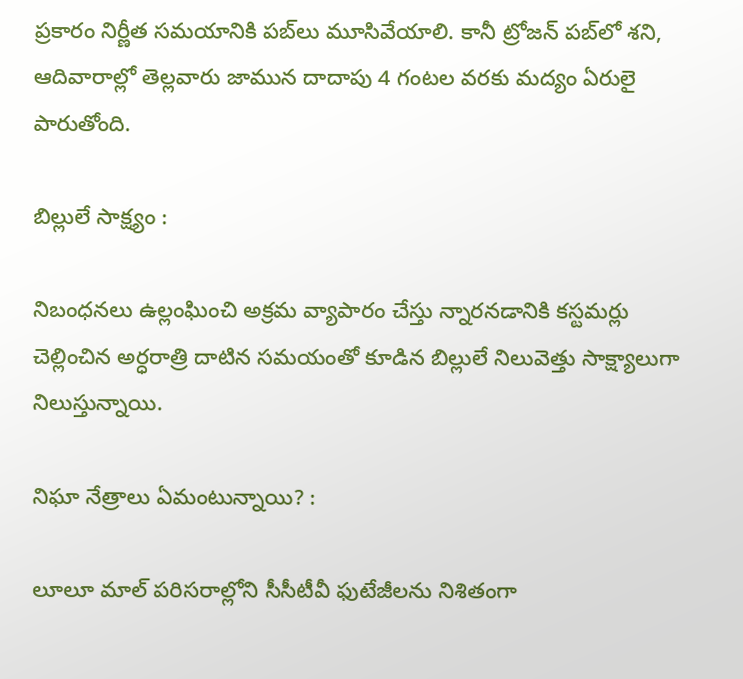ప్రకారం నిర్ణీత సమయానికి పబ్‌లు మూసివేయాలి. కానీ ట్రోజన్ పబ్‌లో శని, ఆదివారాల్లో తెల్లవారు జామున దాదాపు 4 గంటల వరకు మద్యం ఏరులై పారుతోంది.

బిల్లులే సాక్ష్యం :

నిబంధనలు ఉల్లంఘించి అక్రమ వ్యాపారం చేస్తు న్నారనడానికి కస్టమర్లు చెల్లించిన అర్ధరాత్రి దాటిన సమయంతో కూడిన బిల్లులే నిలువెత్తు సాక్ష్యాలుగా నిలుస్తున్నాయి.

నిఘా నేత్రాలు ఏమంటున్నాయి? :

లూలూ మాల్ పరిసరాల్లోని సీసీటీవీ ఫుటేజీలను నిశితంగా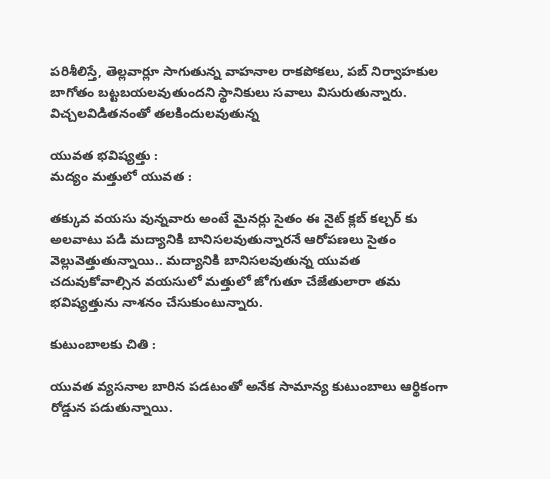పరిశీలిస్తే, తెల్లవార్లూ సాగుతున్న వాహనాల రాకపోకలు, పబ్ నిర్వాహకుల బాగోతం బట్టబయలవుతుందని స్థానికులు సవాలు విసురుతున్నారు. విచ్చలవిడితనంతో తలకిందులవుతున్న

యువత భవిష్యత్తు :
మద్యం మత్తులో యువత :

తక్కువ వయసు వున్నవారు అంటే మైనర్లు సైతం ఈ నైట్ క్లబ్ కల్చర్ కు అలవాటు పడి మద్యానికి బానిసలవుతున్నారనే ఆరోపణలు సైతం వెల్లువెత్తుతున్నాయి.. మద్యానికి బానిసలవుతున్న యువత చదువుకోవాల్సిన వయసులో మత్తులో జోగుతూ చేజేతులారా తమ భవిష్యత్తును నాశనం చేసుకుంటున్నారు.

కుటుంబాలకు చితి :

యువత వ్యసనాల బారిన పడటంతో అనేక సామాన్య కుటుంబాలు ఆర్థికంగా రోడ్డున పడుతున్నాయి.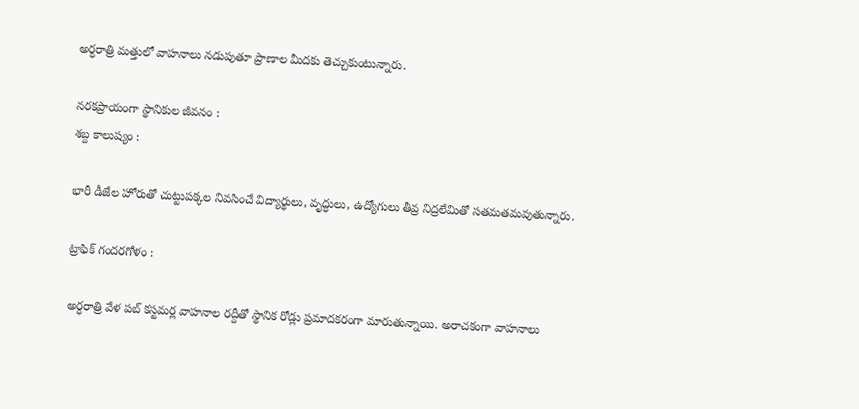అర్ధరాత్రి మత్తులో వాహనాలు నడుపుతూ ప్రాణాల మీదకు తెచ్చుకుంటున్నారు.

నరకప్రాయంగా స్థానికుల జీవనం :
శబ్ద కాలుష్యం :

భారీ డీజేల హోరుతో చుట్టుపక్కల నివసించే విద్యార్థులు, వృద్ధులు, ఉద్యోగులు తీవ్ర నిద్రలేమితో సతమతమవుతున్నారు.

ట్రాఫిక్ గందరగోళం :

అర్ధరాత్రి వేళ పబ్ కస్టమర్ల వాహనాల రద్దీతో స్థానిక రోడ్లు ప్రమాదకరంగా మారుతున్నాయి. అరాచకంగా వాహనాలు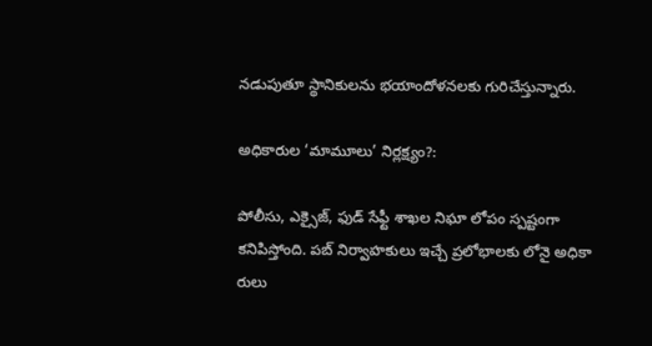నడుపుతూ స్థానికులను భయాందోళనలకు గురిచేస్తున్నారు.

అధికారుల ‘మామూలు’ నిర్లక్ష్యం?:

పోలీసు, ఎక్సైజ్, ఫుడ్ సేఫ్టీ శాఖల నిఘా లోపం స్పష్టంగా కనిపిస్తోంది. పబ్ నిర్వాహకులు ఇచ్చే ప్రలోభాలకు లోనై అధికా రులు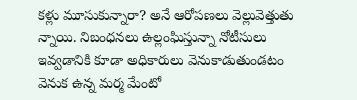కళ్లు మూసుకున్నారా? అనే ఆరోపణలు వెల్లువెత్తుతు న్నాయి. నిబంధనలు ఉల్లంఘిస్తున్నా నోటీసులు ఇవ్వడానికి కూడా అధికారులు వెనుకాడుతుండటం వెనుక ఉన్న మర్మ మేంటో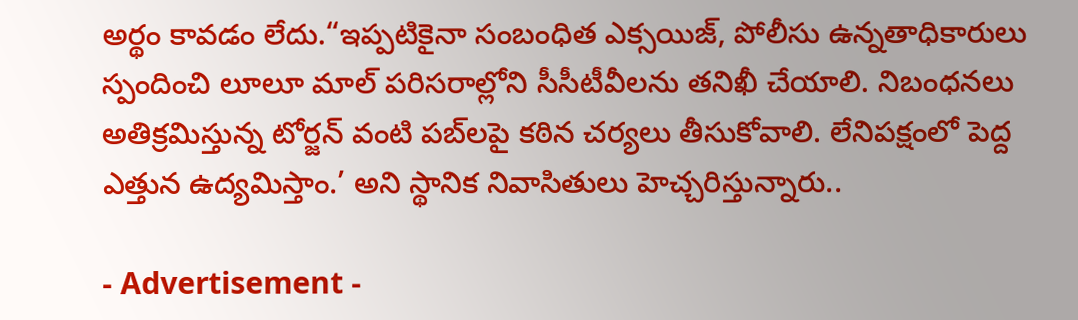అర్థం కావడం లేదు.“ఇప్పటికైనా సంబంధిత ఎక్సయిజ్, పోలీసు ఉన్నతాధికారులు స్పందించి లూలూ మాల్ పరిసరాల్లోని సీసీటీవీలను తనిఖీ చేయాలి. నిబంధనలు అతిక్రమిస్తున్న టోర్జన్ వంటి పబ్‌లపై కఠిన చర్యలు తీసుకోవాలి. లేనిపక్షంలో పెద్ద ఎత్తున ఉద్యమిస్తాం.’ అని స్థానిక నివాసితులు హెచ్చరిస్తున్నారు..

- Advertisement -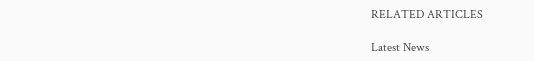RELATED ARTICLES

Latest News